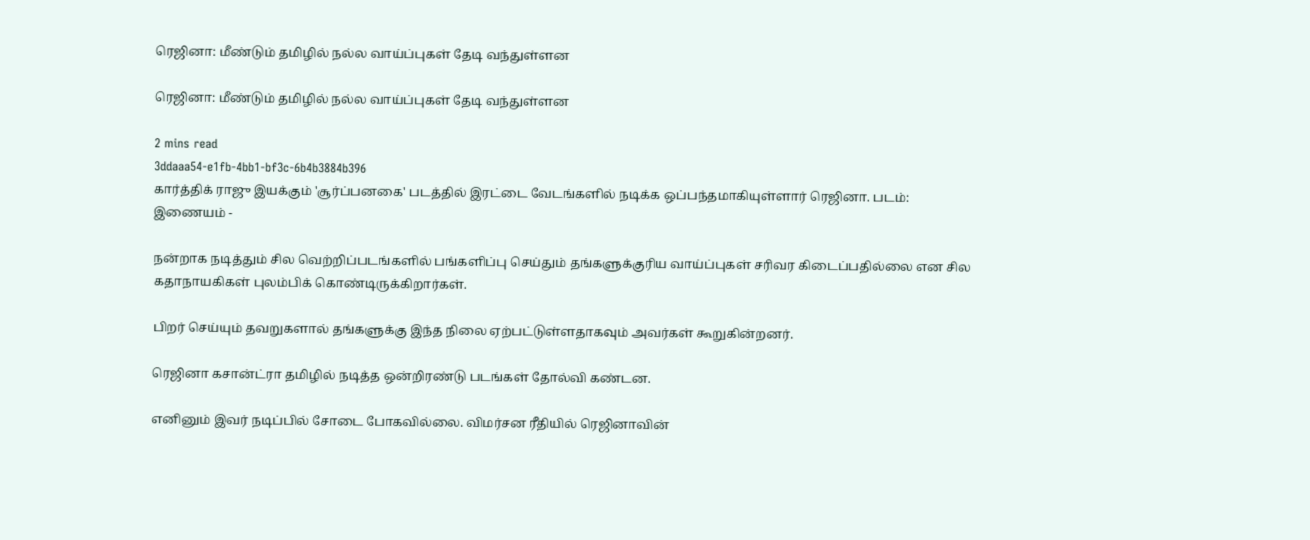ரெஜினா: மீண்டும் தமிழில் நல்ல வாய்ப்புகள் தேடி வந்துள்ளன

ரெஜினா: மீண்டும் தமிழில் நல்ல வாய்ப்புகள் தேடி வந்துள்ளன

2 mins read
3ddaaa54-e1fb-4bb1-bf3c-6b4b3884b396
கார்த்திக் ராஜு இயக்கும் 'சூர்ப்பனகை' படத்தில் இரட்டை வேடங்களில் நடிக்க ஒப்பந்தமாகியுள்ளார் ரெஜினா. படம்: இணையம் -

நன்றாக நடித்தும் சில வெற்றிப்படங்களில் பங்களிப்பு செய்தும் தங்களுக்குரிய வாய்ப்புகள் சரிவர கிடைப்பதில்லை என சில கதாநாயகிகள் புலம்பிக் கொண்டிருக்கிறார்கள்.

பிறர் செய்யும் தவறுகளால் தங்களுக்கு இந்த நிலை ஏற்பட்டுள்ளதாகவும் அவர்கள் கூறுகின்றனர்.

ரெஜினா கசான்ட்ரா தமிழில் நடித்த ஒன்றிரண்டு படங்கள் தோல்வி கண்டன.

எனினும் இவர் நடிப்பில் சோடை போகவில்லை. விமர்சன ரீதியில் ரெஜினாவின்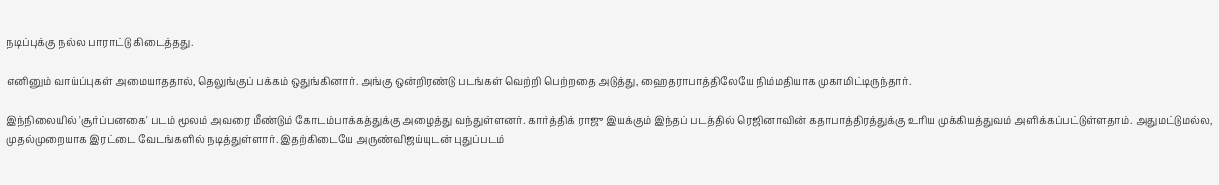நடிப்புக்கு நல்ல பாராட்டு கிடைத்தது.

எனினும் வாய்ப்புகள் அமையாததால், தெலுங்குப் பக்கம் ஒதுங்கினார். அங்கு ஒன்றிரண்டு படங்கள் வெற்றி பெற்றதை அடுத்து, ஹைதராபாத்திலேயே நிம்மதியாக முகாமிட்டிருந்தார்.

இந்நிலையில் 'சூர்ப்பனகை' படம் மூலம் அவரை மீண்டும் கோடம்பாக்கத்துக்கு அழைத்து வந்துள்ளனர். கார்த்திக் ராஜு இயக்கும் இந்தப் படத்தில் ரெஜினாவின் கதாபாத்திரத்துக்கு உரிய முக்கியத்துவம் அளிக்கப்பட்டுள்ளதாம். அதுமட்டுமல்ல, முதல்முறையாக இரட்டை வேடங்களில் நடித்துள்ளார். இதற்கிடையே அருண்விஜய்யுடன் புதுப்படம்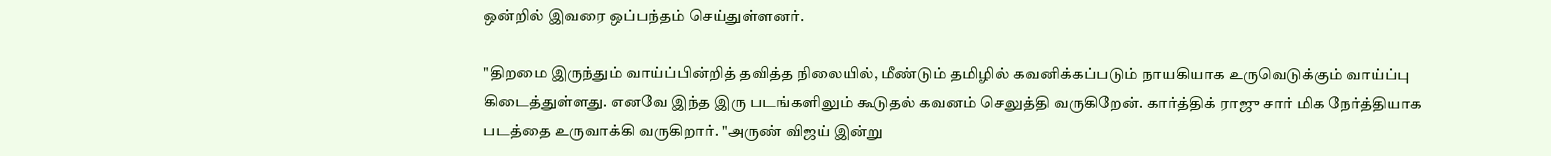ஒன்றில் இவரை ஒப்பந்தம் செய்துள்ளனர்.

"திறமை இருந்தும் வாய்ப்பின்றித் தவித்த நிலையில், மீண்டும் தமிழில் கவனிக்கப்படும் நாயகியாக உருவெடுக்கும் வாய்ப்பு கிடைத்துள்ளது. எனவே இந்த இரு படங்களிலும் கூடுதல் கவனம் செலுத்தி வருகிறேன். கார்த்திக் ராஜு சார் மிக நேர்த்தியாக படத்தை உருவாக்கி வருகிறார். "அருண் விஜய் இன்று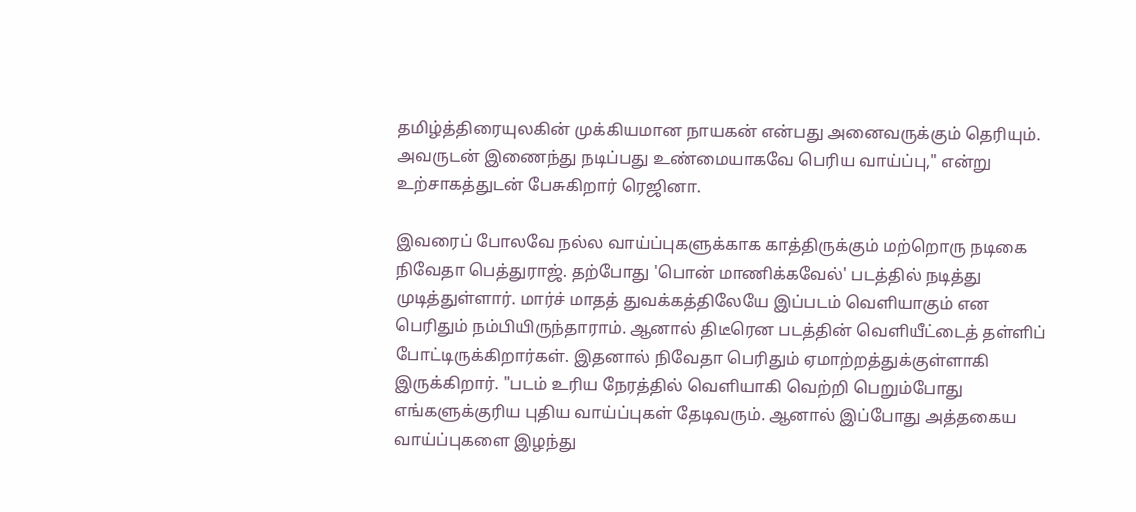தமிழ்த்திரையுலகின் முக்கியமான நாயகன் என்பது அனைவருக்கும் தெரியும். அவருடன் இணைந்து நடிப்பது உண்மையாகவே பெரிய வாய்ப்பு," என்று உற்சாகத்துடன் பேசுகிறார் ரெஜினா.

இவரைப் போலவே நல்ல வாய்ப்புகளுக்காக காத்திருக்கும் மற்றொரு நடிகை நிவேதா பெத்துராஜ். தற்போது 'பொன் மாணிக்கவேல்' படத்தில் நடித்து முடித்துள்ளார். மார்ச் மாதத் துவக்கத்திலேயே இப்படம் வெளியாகும் என பெரிதும் நம்பியிருந்தாராம். ஆனால் திடீரென படத்தின் வெளியீட்டைத் தள்ளிப் போட்டிருக்கிறார்கள். இதனால் நிவேதா பெரிதும் ஏமாற்றத்துக்குள்ளாகி இருக்கிறார். "படம் உரிய நேரத்தில் வெளியாகி வெற்றி பெறும்போது எங்களுக்குரிய புதிய வாய்ப்புகள் தேடிவரும். ஆனால் இப்போது அத்தகைய வாய்ப்புகளை இழந்து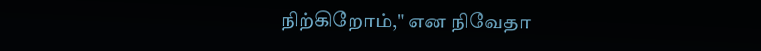நிற்கிறோம்," என நிவேதா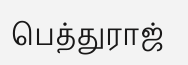பெத்துராஜ்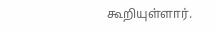கூறியுள்ளார்.